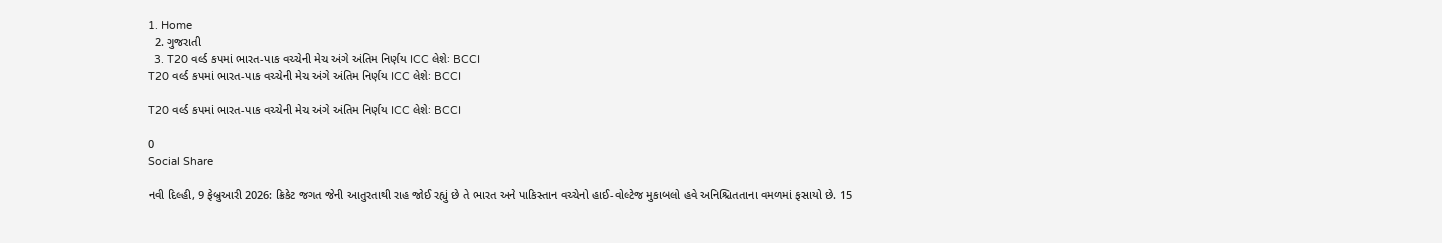1. Home
  2. ગુજરાતી
  3. T20 વર્લ્ડ કપમાં ભારત-પાક વચ્ચેની મેચ અંગે અંતિમ નિર્ણય ICC લેશેઃ BCCI
T20 વર્લ્ડ કપમાં ભારત-પાક વચ્ચેની મેચ અંગે અંતિમ નિર્ણય ICC લેશેઃ BCCI

T20 વર્લ્ડ કપમાં ભારત-પાક વચ્ચેની મેચ અંગે અંતિમ નિર્ણય ICC લેશેઃ BCCI

0
Social Share

નવી દિલ્હી, 9 ફેબ્રુઆરી 2026: ક્રિકેટ જગત જેની આતુરતાથી રાહ જોઈ રહ્યું છે તે ભારત અને પાકિસ્તાન વચ્ચેનો હાઈ-વોલ્ટેજ મુકાબલો હવે અનિશ્ચિતતાના વમળમાં ફસાયો છે. 15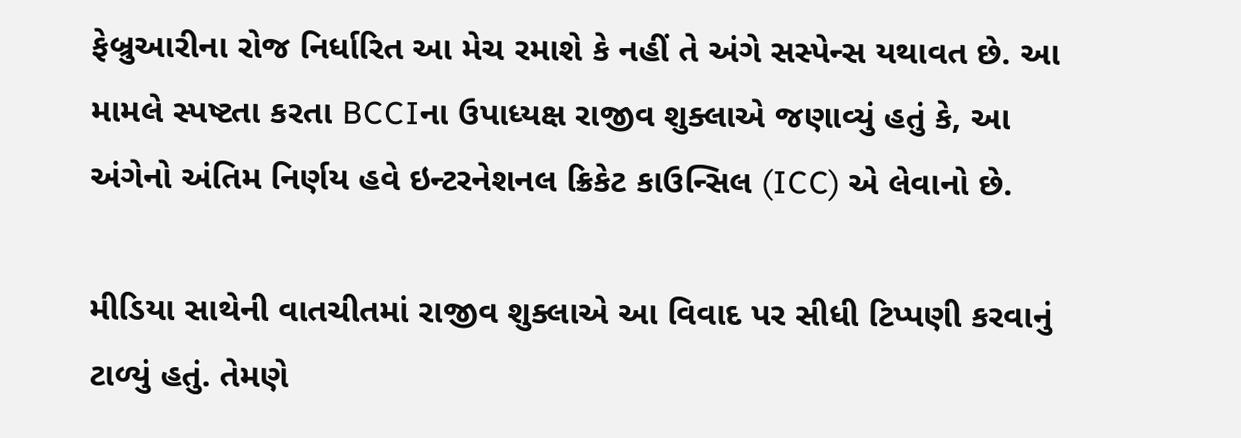ફેબ્રુઆરીના રોજ નિર્ધારિત આ મેચ રમાશે કે નહીં તે અંગે સસ્પેન્સ યથાવત છે. આ મામલે સ્પષ્ટતા કરતા BCCIના ઉપાધ્યક્ષ રાજીવ શુક્લાએ જણાવ્યું હતું કે, આ અંગેનો અંતિમ નિર્ણય હવે ઇન્ટરનેશનલ ક્રિકેટ કાઉન્સિલ (ICC) એ લેવાનો છે.

મીડિયા સાથેની વાતચીતમાં રાજીવ શુક્લાએ આ વિવાદ પર સીધી ટિપ્પણી કરવાનું ટાળ્યું હતું. તેમણે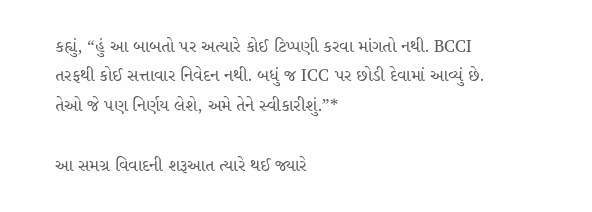કહ્યું, “હું આ બાબતો પર અત્યારે કોઈ ટિપ્પણી કરવા માંગતો નથી. BCCI તરફથી કોઈ સત્તાવાર નિવેદન નથી. બધું જ ICC પર છોડી દેવામાં આવ્યું છે. તેઓ જે પણ નિર્ણય લેશે, અમે તેને સ્વીકારીશું.”*

આ સમગ્ર વિવાદની શરૂઆત ત્યારે થઈ જ્યારે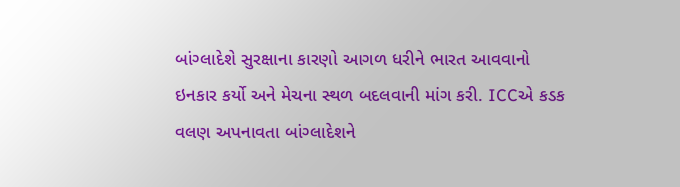બાંગ્લાદેશે સુરક્ષાના કારણો આગળ ધરીને ભારત આવવાનો ઇનકાર કર્યો અને મેચના સ્થળ બદલવાની માંગ કરી. ICCએ કડક વલણ અપનાવતા બાંગ્લાદેશને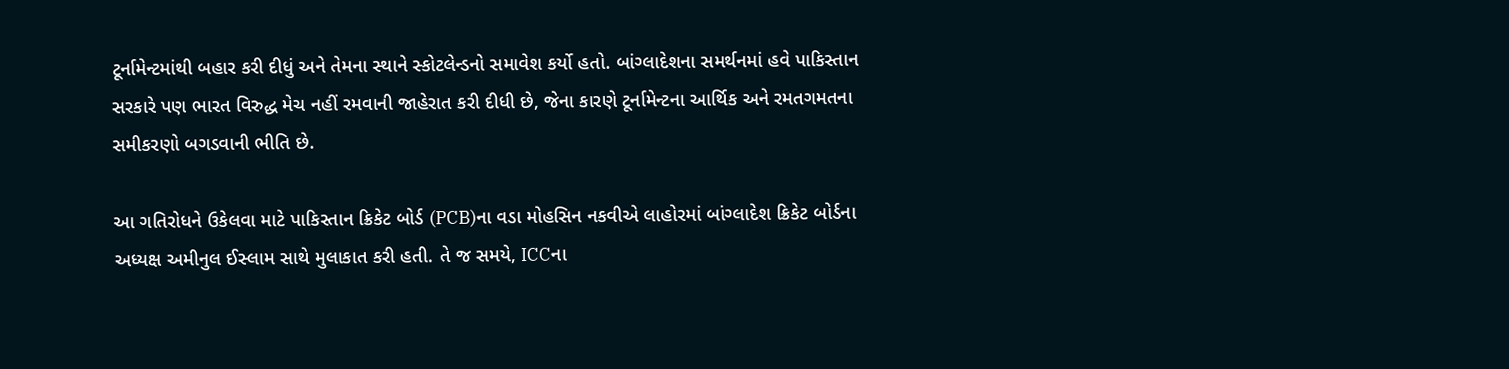ટૂર્નામેન્ટમાંથી બહાર કરી દીધું અને તેમના સ્થાને સ્કોટલેન્ડનો સમાવેશ કર્યો હતો. બાંગ્લાદેશના સમર્થનમાં હવે પાકિસ્તાન સરકારે પણ ભારત વિરુદ્ધ મેચ નહીં રમવાની જાહેરાત કરી દીધી છે, જેના કારણે ટૂર્નામેન્ટના આર્થિક અને રમતગમતના સમીકરણો બગડવાની ભીતિ છે.

આ ગતિરોધને ઉકેલવા માટે પાકિસ્તાન ક્રિકેટ બોર્ડ (PCB)ના વડા મોહસિન નકવીએ લાહોરમાં બાંગ્લાદેશ ક્રિકેટ બોર્ડના અધ્યક્ષ અમીનુલ ઈસ્લામ સાથે મુલાકાત કરી હતી. તે જ સમયે, ICCના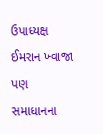ઉપાધ્યક્ષ ઈમરાન ખ્વાજા પણ સમાધાનના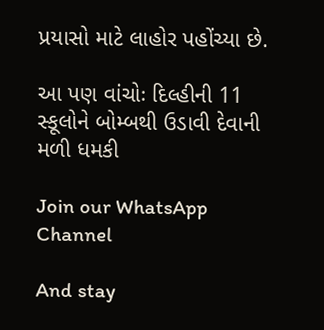પ્રયાસો માટે લાહોર પહોંચ્યા છે.

આ પણ વાંચોઃ દિલ્હીની 11 સ્કૂલોને બોમ્બથી ઉડાવી દેવાની મળી ધમકી

Join our WhatsApp Channel

And stay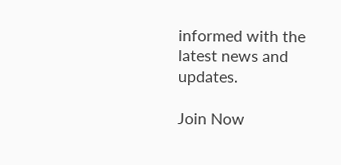informed with the latest news and updates.

Join Now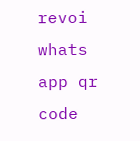revoi whats app qr code